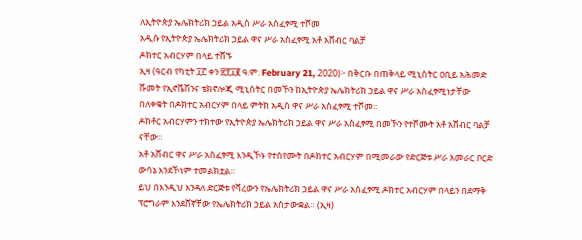ለኢትዮጵያ ኤሌክትሪክ ኃይል አዲስ ሥራ አስፈፃሚ ተሾመ
አዲሱ የኢትዮጵያ ኤሌክትሪክ ኃይል ዋና ሥራ አስፈፃሚ አቶ አሸብር ባልቻ
ዶክተር አብርሃም በላይ ተሸኙ
ኢዛ (ዓርብ የካቲት ፲፫ ቀን ፳፻፲፪ ዓ.ም. February 21, 2020)፦ በቅርቡ በጠቅላይ ሚኒስትር ዐቢይ አሕመድ ሹመት የኢኖቬሽንና ቴክኖሎጂ ሚኒስትር በመኾን ከኢትዮጵያ ኤሌክትሪክ ኃይል ዋና ሥራ አስፈፃሚነታቸው በለቀቁት በዶክተር አብርሃም በላይ ምትክ አዲስ ዋና ሥራ አስፈፃሚ ተሾመ።
ዶክቶር አብርሃምን ተክተው የኢትዮጵያ ኤሌክትሪክ ኃይል ዋና ሥራ አስፈፃሚ በመኾን የተሾሙት አቶ አሸብር ባልቻ ናቸው።
አቶ አሸብር ዋና ሥራ አስፈፃሚ እንዲኾኑ የተሰየሙት በዶክተር አብርሃም በሚመራው የድርጅቱ ሥራ አመራር ቦርድ ውሳኔ እንደኾነም ተመልክቷል።
ይህ በእንዲህ እንዳለ ድርጅቱ የሻረውን የኤሌክትሪክ ኃይል ዋና ሥራ አስፈፃሚ ዶክተር አብርሃም በላይን በደማቅ ፕሮግራም እንደሸኛቸው የኤሌክትሪክ ኃይል አስታውቋል። (ኢዛ)